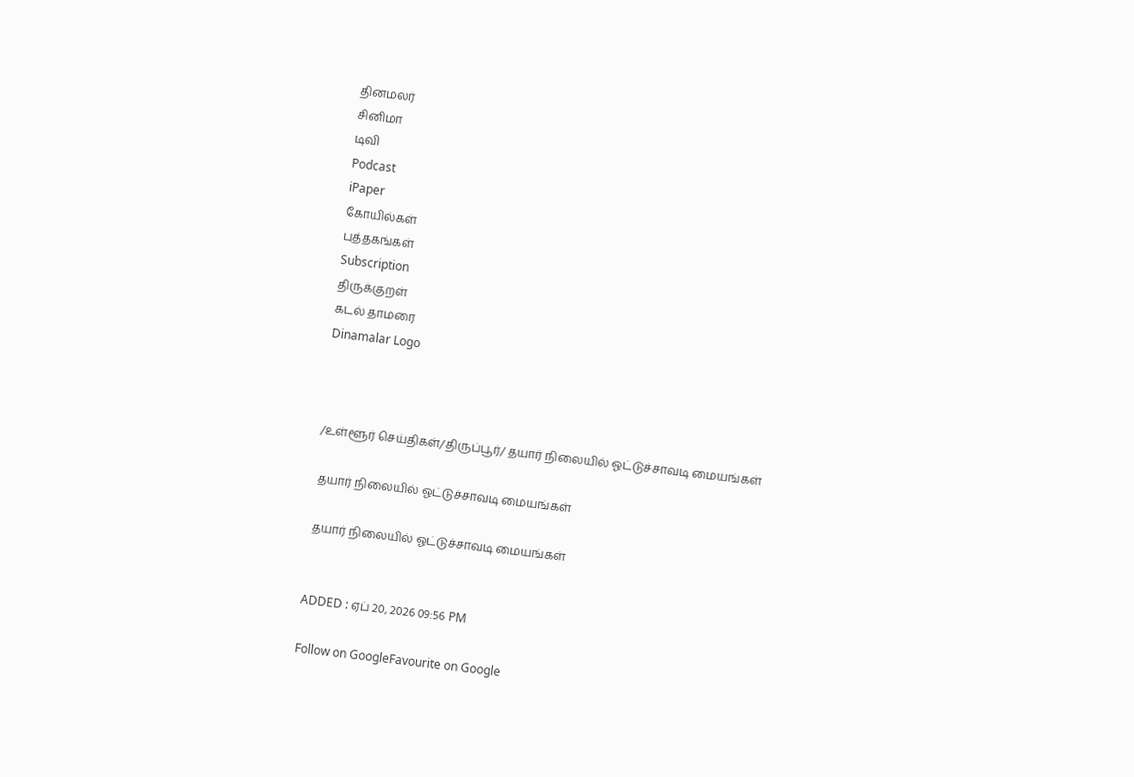தினமலர்
சினிமா
டிவி
Podcast
iPaper
கோயில்கள்
புத்தகங்கள்
Subscription
திருக்குறள்
கடல் தாமரை
Dinamalar Logo



/உள்ளூர் செய்திகள்/திருப்பூர்/ தயார் நிலையில் ஓட்டுச்சாவடி மையங்கள்

 தயார் நிலையில் ஓட்டுச்சாவடி மையங்கள்

 தயார் நிலையில் ஓட்டுச்சாவடி மையங்கள்


ADDED : ஏப் 20, 2026 09:56 PM

Follow on GoogleFavourite on Google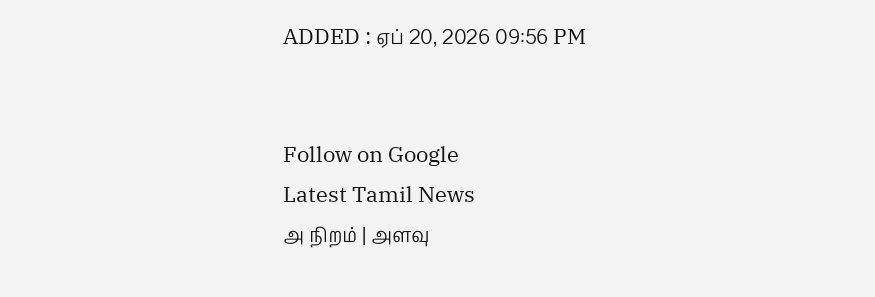ADDED : ஏப் 20, 2026 09:56 PM


Follow on Google
Latest Tamil News
அ நிறம் | அளவு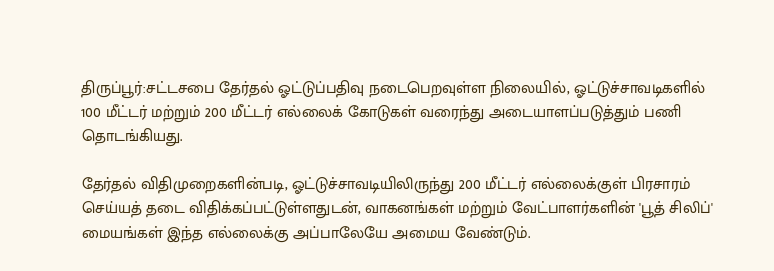திருப்பூர்:சட்டசபை தேர்தல் ஓட்டுப்பதிவு நடைபெறவுள்ள நிலையில், ஓட்டுச்சாவடிகளில் 100 மீட்டர் மற்றும் 200 மீட்டர் எல்லைக் கோடுகள் வரைந்து அடையாளப்படுத்தும் பணி தொடங்கியது.

தேர்தல் விதிமுறைகளின்படி, ஓட்டுச்சாவடியிலிருந்து 200 மீட்டர் எல்லைக்குள் பிரசாரம் செய்யத் தடை விதிக்கப்பட்டுள்ளதுடன், வாகனங்கள் மற்றும் வேட்பாளர்களின் 'பூத் சிலிப்' மையங்கள் இந்த எல்லைக்கு அப்பாலேயே அமைய வேண்டும்.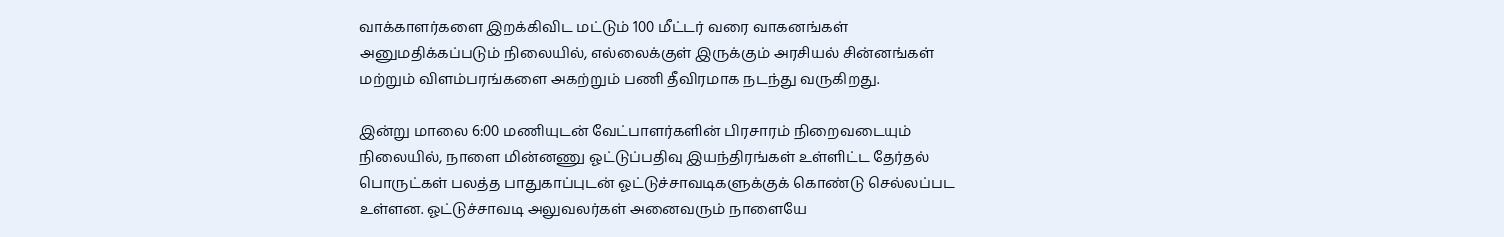வாக்காளர்களை இறக்கிவிட மட்டும் 100 மீட்டர் வரை வாகனங்கள் அனுமதிக்கப்படும் நிலையில், எல்லைக்குள் இருக்கும் அரசியல் சின்னங்கள் மற்றும் விளம்பரங்களை அகற்றும் பணி தீவிரமாக நடந்து வருகிறது.

இன்று மாலை 6:00 மணியுடன் வேட்பாளர்களின் பிரசாரம் நிறைவடையும் நிலையில், நாளை மின்னணு ஓட்டுப்பதிவு இயந்திரங்கள் உள்ளிட்ட தேர்தல் பொருட்கள் பலத்த பாதுகாப்புடன் ஓட்டுச்சாவடிகளுக்குக் கொண்டு செல்லப்பட உள்ளன. ஓட்டுச்சாவடி அலுவலர்கள் அனைவரும் நாளையே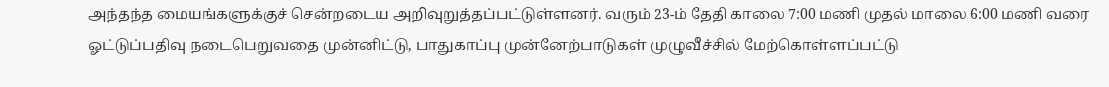அந்தந்த மையங்களுக்குச் சென்றடைய அறிவுறுத்தப்பட்டுள்ளனர். வரும் 23-ம் தேதி காலை 7:00 மணி முதல் மாலை 6:00 மணி வரை ஓட்டுப்பதிவு நடைபெறுவதை முன்னிட்டு, பாதுகாப்பு முன்னேற்பாடுகள் முழுவீச்சில் மேற்கொள்ளப்பட்டு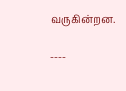வருகின்றன.

----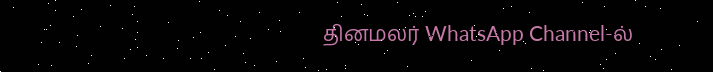தினமலர் WhatsApp Channel-ல்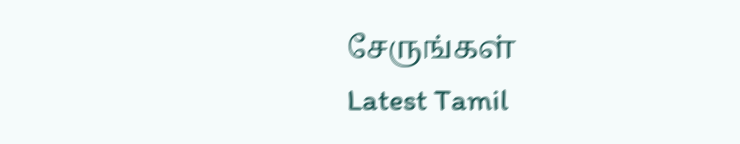சேருங்கள்
Latest Tamil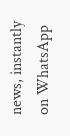news, instantly on WhatsApp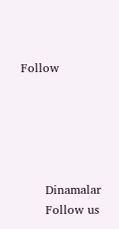Follow





      Dinamalar
      Follow us